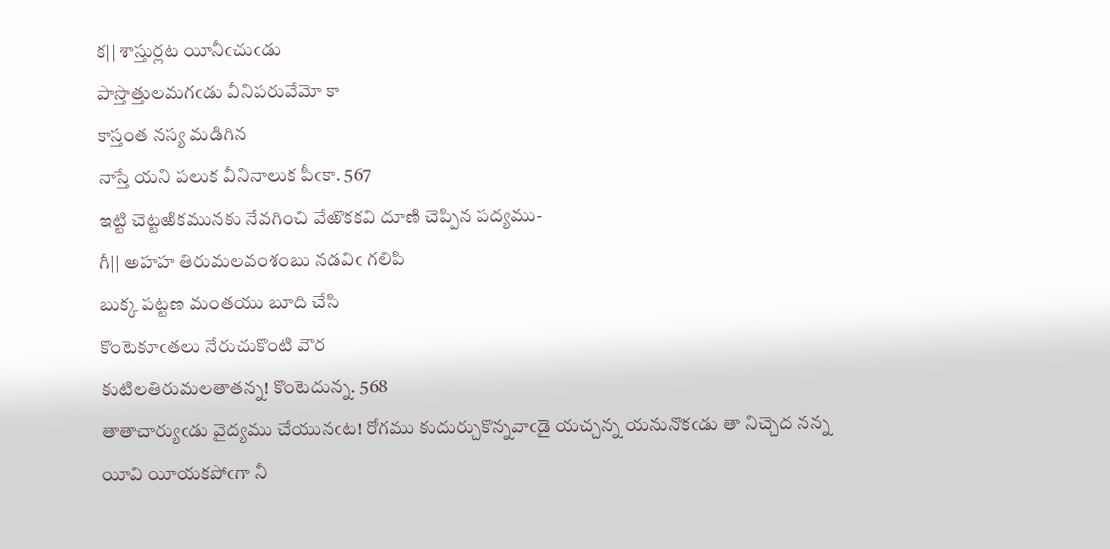క|| శాస్తుర్లట యీనీఁచుఁడు
పాస్తొత్తులమగఁడు వీనిపరువేమో కా
కాస్తంత నస్య మడిగిన
నాస్తే యని పలుక వీనినాలుక పీఁకా. 567
ఇట్టి చెట్టఱికమునకు నేవగించి వేఱొకకవి దూణి చెప్పిన పద్యము-
గీ|| అహహ తిరుమలవంశంబు నడవిఁ గలిపి
బుక్క పట్టణ మంతయు బూది చేసి
కొంటెకూఁతలు నేరుచుకొంటి వౌర
కుటిలతిరుమలతాతన్న! కొంటెదున్న. 568
తాతాచార్యుఁడు వైద్యము చేయునఁట! రోగము కుదుర్చుకొన్నవాఁడై యచ్చన్న యనునొకఁడు తా నిచ్చెద నన్న యీవి యీయకపోఁగా నీ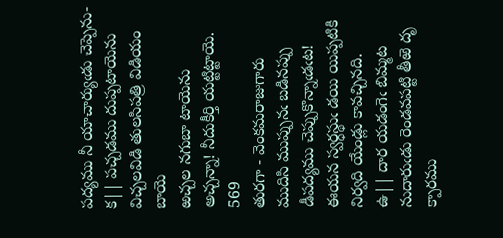పద్యము నీ యాచార్యుఁడు చెప్పెను-
క|| పచ్చడము దుప్పటాయెను
విచ్చలవిడి తులసిపత్రి విడియం బాయె
ఱచ్చల నగుబా టాయెను
అచ్చన్నా! నీదుకీర్తి యట్టిట్టాయె. 569
తురగా - వెంకమరాజుగారు
ముదిసి ముప్పునఁ బడినప్పు డీపద్యము చెప్పుకొన్నాఁడఁట! ఈయన స్వర్ధస్థుఁ డయి యిప్పటికి నిర్వది యేండ్లు కావచ్చినది.
ఉ|| దార యడంగెఁ బిమ్మట నుదారుఁడు రెండవపట్టి తీఱె దృ
క్పారము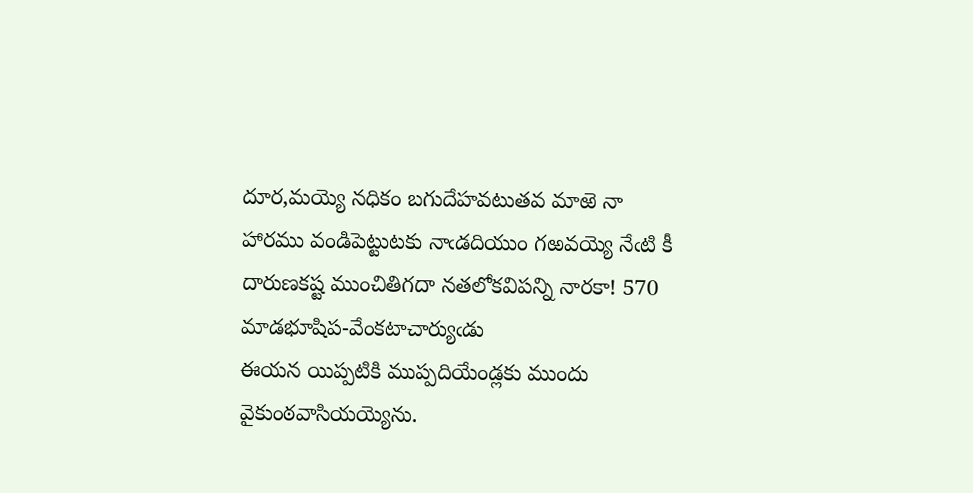దూర,మయ్యె నధికం బగుదేహవటుతవ మాఱె నా
హారము వండిపెట్టుటకు నాఁడదియుం గఱవయ్యె నేఁటి కీ
దారుణకష్ట ముంచితిగదా నతలోకవిపన్ని నారకా! 570
మాడభూషిప-వేంకటాచార్యుఁడు
ఈయన యిప్పటికి ముప్పదియేండ్లకు ముందు వైకుంఠవాసియయ్యెను.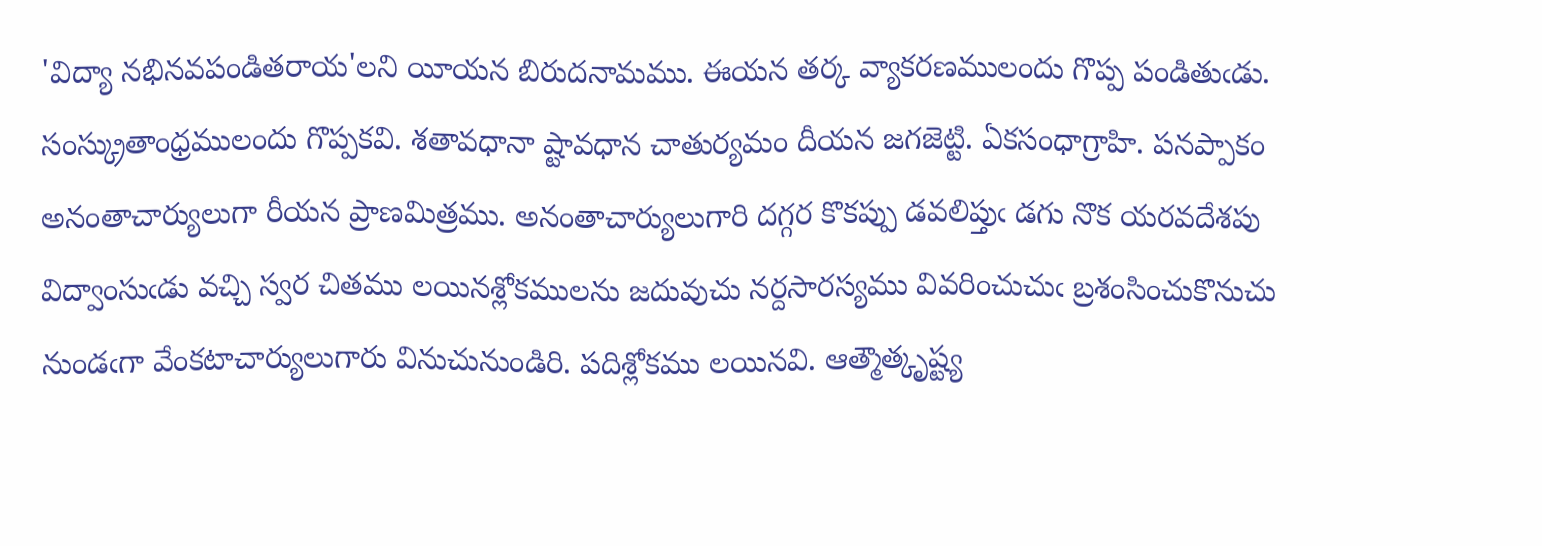'విద్యా నభినవపండితరాయ'లని యీయన బిరుదనామము. ఈయన తర్క వ్యాకరణములందు గొప్ప పండితుఁడు. సంస్క్రుతాంధ్రములందు గొప్పకవి. శతావధానా ష్టావధాన చాతుర్యమం దీయన జగజెట్టి. ఏకసంధాగ్రాహి. పనప్పాకం అనంతాచార్యులుగా రీయన ప్రాణమిత్రము. అనంతాచార్యులుగారి దగ్గర కొకప్పు డవలిప్తుఁ డగు నొక యరవదేశపు విద్వాంసుఁడు వచ్చి స్వర చితము లయినశ్లోకములను జదువుచు నర్దసారస్యము వివరించుచుఁ బ్రశంసించుకొనుచు నుండఁగా వేంకటాచార్యులుగారు వినుచునుండిరి. పదిశ్లోకము లయినవి. ఆత్మౌత్కృష్ట్య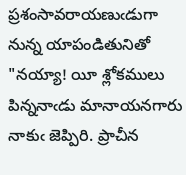ప్రశంసావరాయణుఁడుగా నున్న యాపండితునితో "నయ్యా! యీ శ్లోకములు పిన్ననాఁడు మానాయనగారు నాకుఁ జెప్పిరి. ప్రాచీన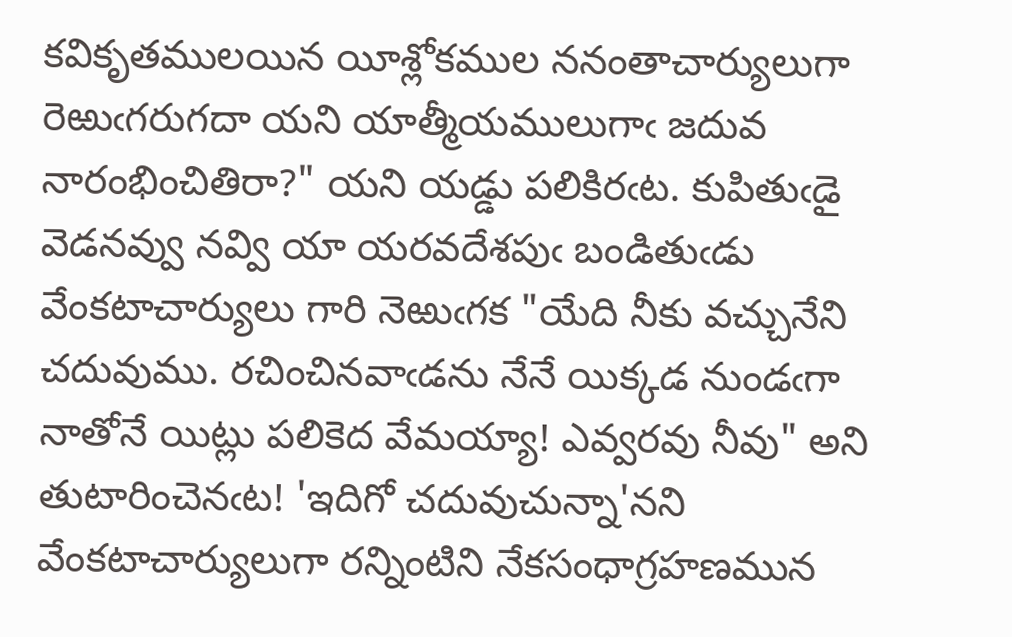కవికృతములయిన యీశ్లోకముల ననంతాచార్యులుగా రెఱుఁగరుగదా యని యాత్మీయములుగాఁ జదువ నారంభించితిరా?" యని యడ్డు పలికిరఁట. కుపితుఁడై వెడనవ్వు నవ్వి యా యరవదేశపుఁ బండితుఁడు వేంకటాచార్యులు గారి నెఱుఁగక "యేది నీకు వచ్చునేని చదువుము. రచించినవాఁడను నేనే యిక్కడ నుండఁగా నాతోనే యిట్లు పలికెద వేమయ్యా! ఎవ్వరవు నీవు" అని తుటారించెనఁట! 'ఇదిగో చదువుచున్నా'నని వేంకటాచార్యులుగా రన్నింటిని నేకసంధాగ్రహణమున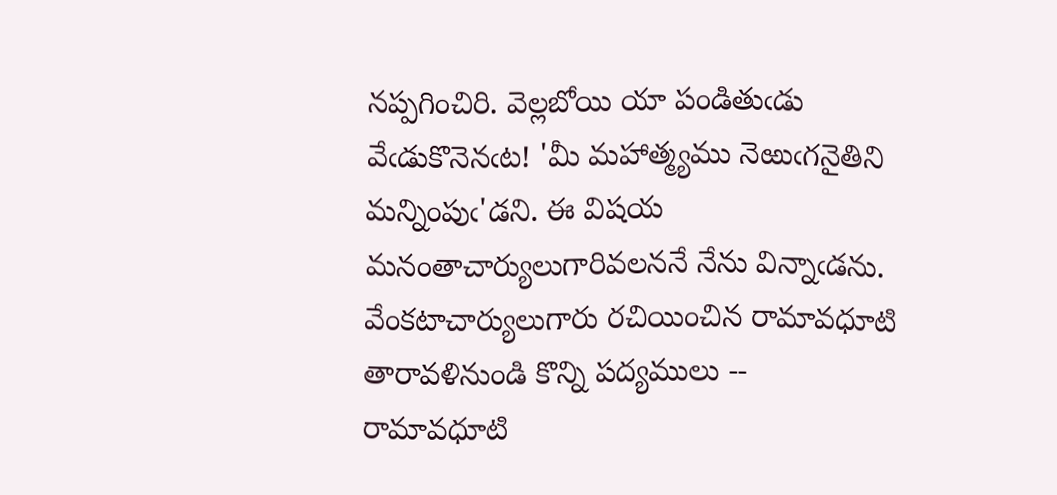నప్పగించిరి. వెల్లబోయి యా పండితుఁడు వేఁడుకొనెనఁట! 'మీ మహాత్మ్యము నెఱుఁగనైతిని మన్నింపుఁ'డని. ఈ విషయ మనంతాచార్యులుగారివలననే నేను విన్నాఁడను. వేంకటాచార్యులుగారు రచియించిన రామావధూటి తారావళినుండి కొన్ని పద్యములు --
రామావధూటి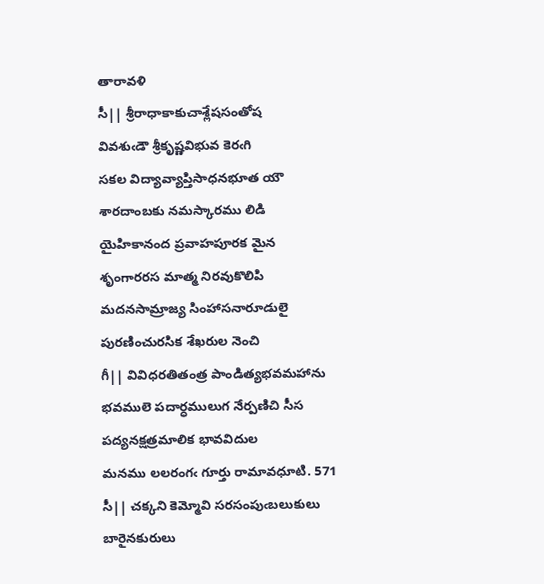తారావళి
సీ|| శ్రీరాధాకాకుచాశ్లేషసంతోష
వివశుఁడౌ శ్రీకృష్ణవిభువ కెరఁగి
సకల విద్యావ్యాప్తిసాధనభూత యౌ
శారదాంబకు నమస్కారము లిడి
యైహికానంద ప్రవాహపూరక మైన
శృంగారరస మాత్మ నిరవుకొలిపి
మదనసామ్రాజ్య సింహాసనారూడులై
పురణించురసిక శేఖరుల నెంచి
గీ|| వివిధరతితంత్ర పాండిత్యభవమహాను
భవములె పదార్ధములుగ నేర్పణిచి సీస
పద్యనక్షత్రమాలిక భావవిదుల
మనము లలరంగఁ గూర్తు రామావధూటి. 571
సీ|| చక్కని కెమ్మోవి సరసంపుఁబలుకులు
బారైనకురులు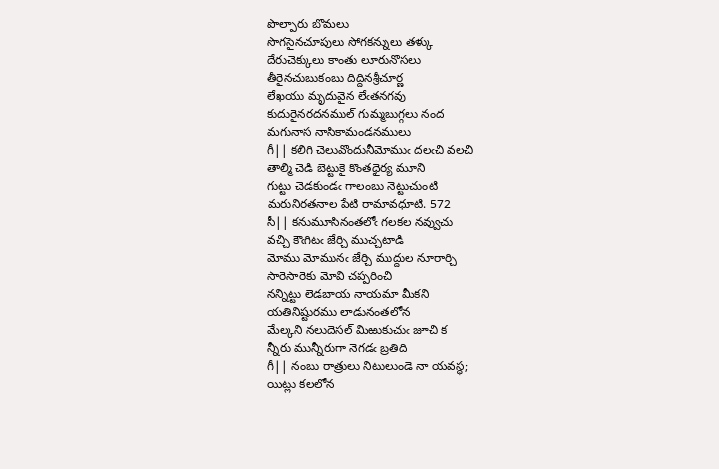పొల్పారు బొమలు
సొగసైనచూపులు సోగకన్నులు తళ్కు
దేరుచెక్కులు కాంతు లూరునొసలు
తీరైనచుబుకంబు దిద్దినశ్రీచూర్ణ
లేఖయు మృదువైన లేఁతనగవు
కుదురైనరదనముల్ గుమ్మబుగ్గలు నంద
మగునాస నాసికామండనములు
గీ|| కలిగి చెలువొందునీమోముఁ దలఁచి వలచి
తాల్మి చెడి బెట్టుకై కొంతధైర్య మూని
గుట్టు చెడకుండఁ గాలంబు నెట్టుచుంటి
మరునిరతనాల పేటి రామావధూటి. 572
సీ|| కనుమూసినంతలోఁ గలకల నవ్వుచు
వచ్చి కౌఁగిటఁ జేర్చి ముచ్చటాడి
మోము మోమునఁ జేర్చి ముద్దుల నూరార్చి
సారెసారెకు మోవి చప్పరించి
నన్నిట్టు లెడబాయ నాయమా మీకని
యతినిష్టురము లాడునంతలోన
మేల్కని నలుదెసల్ మిఱుకుచుఁ జూచి క
న్నీరు మున్నీరుగా నెగడఁ బ్రతిది
గీ|| నంబు రాత్రులు నిటులుండె నా యవస్థ;
యిట్లు కలలోన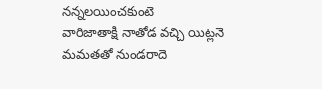నన్నలయించకుంటె
వారిజాతాక్షి నాతోడ వచ్చి యిట్లనె
మమతతో నుండరాదె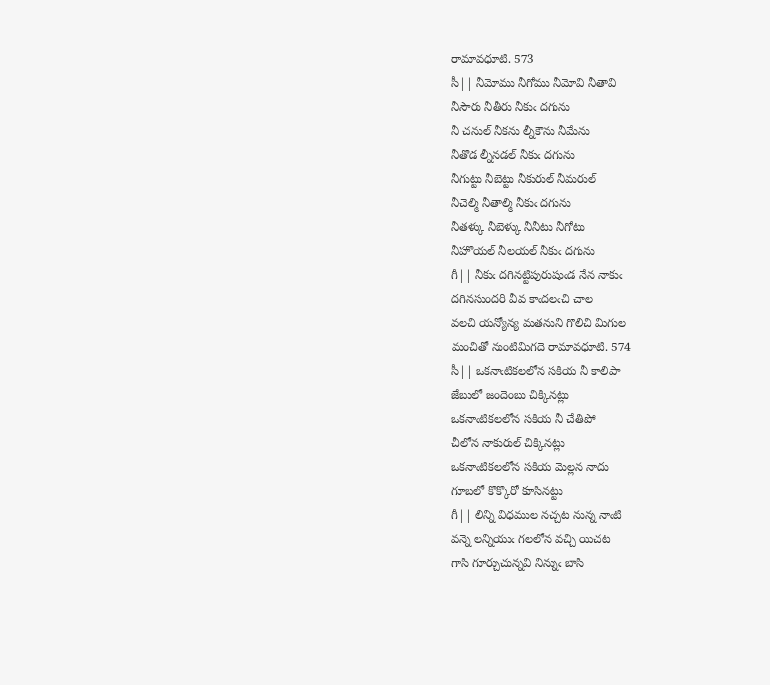రామావధూటి. 573
సీ|| నీమోము నీగోము నీమోవి నీతావి
నీసౌరు నీతీరు నీకుఁ దగును
నీ చనుల్ నీకను ల్నీకౌను నీమేను
నీతొడ ల్నీనడల్ నీకుఁ దగును
నీగుట్టు నీబెట్టు నీకురుల్ నీమరుల్
నీచెల్మి నీతాల్మి నీకుఁ దగును
నీతళ్కు నీబెళ్కు నీనీటు నీగోటు
నీహొయల్ నీలయల్ నీకుఁ దగును
గీ|| నీకుఁ దగినట్టిపురుషుఁడ నేన నాకుఁ
దగినసుందరి వీవ కాఁదలఁచి చాల
వలచి యన్యోన్య మతనుని గొలిచి మిగుల
మంచితో నుంటిమిగదె రామావధూటి. 574
సీ|| ఒకనాఁటికలలోన సకియ నీ కాలిపా
జేబులో జందెంబు చిక్కినట్లు
ఒకనాఁటికలలోన సకియ నీ చేతిపో
చీలోన నాకురుల్ చిక్కినట్లు
ఒకనాఁటికలలోన సకియ మెల్లన నాదు
గూబలో కొక్కొరో కూసినట్టు
గీ|| లిన్ని విధముల నచ్చట నున్న నాఁటి
వన్నె లన్నియుఁ గలలోన వచ్చి యిచట
గాసి గూర్చుచున్నవి నిన్నుఁ బాసి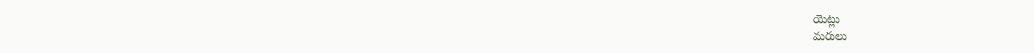యెట్లు
మరులు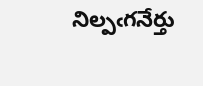నిల్పఁగనేర్తు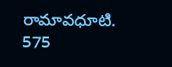రామావధూటి. 575